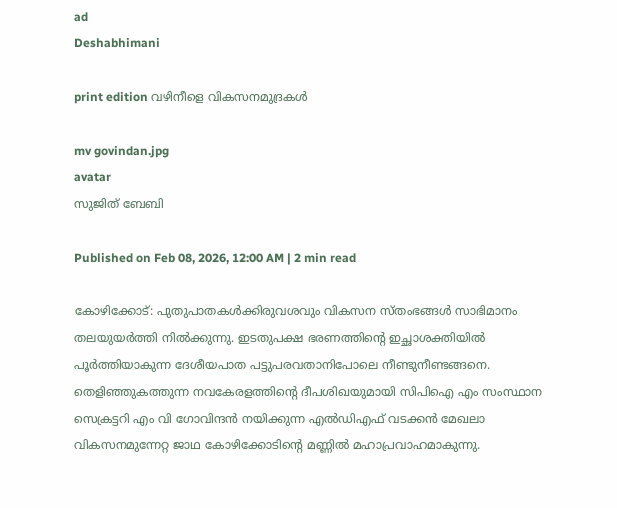ad
Deshabhimani

print edition വഴിനീളെ വികസനമുദ്രകൾ

mv govindan.jpg
avatar
സുജിത്‌ ബേബി

Published on Feb 08, 2026, 12:00 AM | 2 min read

കോഴിക്കോട്‌: പുതുപാതകൾക്കിരുവശവും വികസന സ്തംഭങ്ങൾ സാഭിമാനം തലയുയർത്തി നിൽക്കുന്നു. ഇടതുപക്ഷ ഭരണത്തിന്റെ ഇച്ഛാശക്തിയിൽ പൂർത്തിയാകുന്ന ദേശീയപാത പട്ടുപരവതാനിപോലെ നീണ്ടുനീണ്ടങ്ങനെ. തെളിഞ്ഞുകത്തുന്ന നവകേരളത്തിന്റെ ദീപശിഖയുമായി സിപിഐ എം സംസ്ഥാന സെക്രട്ടറി എം വി ഗോവിന്ദൻ നയിക്കുന്ന എൽഡിഎഫ്‌ വടക്കൻ മേഖലാ വികസനമുന്നേറ്റ ജാഥ കോഴിക്കോടിന്റെ മണ്ണിൽ മഹാപ്രവാഹമാകുന്നു.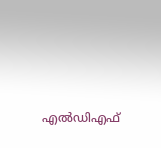എൽഡിഎഫ്‌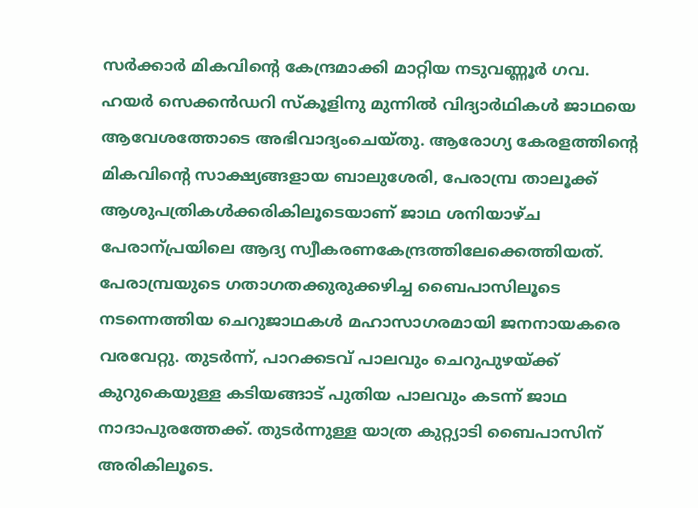സർക്കാർ മികവിന്റെ കേന്ദ്രമാക്കി മാറ്റിയ നടുവണ്ണൂർ ഗവ. ഹയർ സെക്കൻഡറി സ്‌കൂളിനു മുന്നിൽ വിദ്യാർഥികൾ ജാഥയെ ആവേശത്തോടെ അഭിവാദ്യംചെയ്തു. ആരോഗ്യ കേരളത്തിന്റെ മികവിന്റെ സാക്ഷ്യങ്ങളായ ബാലുശേരി, പേരാമ്പ്ര താലൂക്ക്‌ ആശുപത്രികൾക്കരികിലൂടെയാണ്‌ ജാഥ ശനിയാഴ്ച പേരാന്പ്രയിലെ ആദ്യ സ്വീകരണകേന്ദ്രത്തിലേക്കെത്തിയത്‌. പേരാമ്പ്രയുടെ ഗതാഗതക്കുരുക്കഴിച്ച ബൈപാസിലൂടെ നടന്നെത്തിയ ചെറുജാഥകൾ മഹാസാഗരമായി ജനനായകരെ വരവേറ്റു. തുടർന്ന്‌, പാറക്കടവ്‌ പാലവും ചെറുപുഴയ്ക്ക്‌ കുറുകെയുള്ള കടിയങ്ങാട്‌ പുതിയ പാലവും കടന്ന്‌ ജാഥ നാദാപുരത്തേക്ക്‌. തുടർന്നുള്ള യാത്ര കുറ്റ്യാടി ബൈപാസിന്‌ അരികിലൂടെ.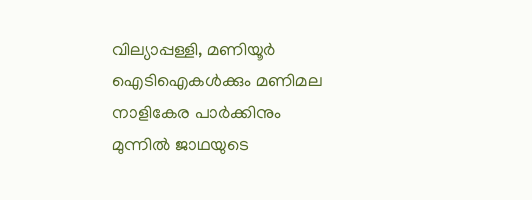വില്യാപ്പള്ളി, മണിയൂർ ഐടിഐകൾക്കും മണിമല നാളികേര പാർക്കിനും മുന്നിൽ ജാഥയുടെ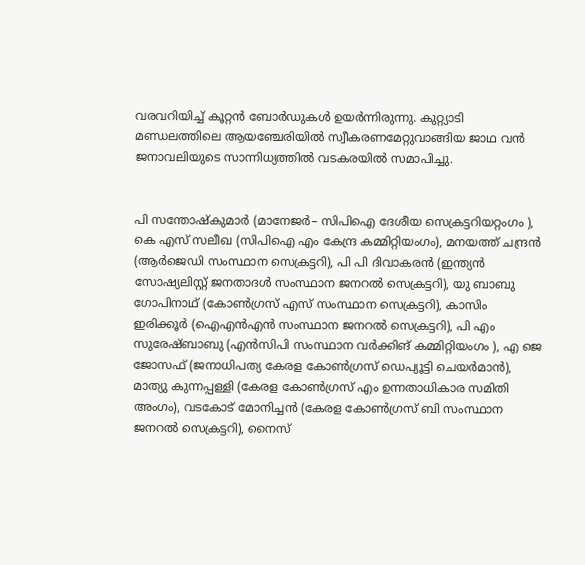വരവറിയിച്ച്‌ കൂറ്റൻ ബോർഡുകൾ ഉയർന്നിരുന്നു. കുറ്റ്യാടി മണ്ഡലത്തിലെ ആയഞ്ചേരിയിൽ സ്വീകരണമേറ്റുവാങ്ങിയ ജാഥ വൻ ജനാവലിയുടെ സാന്നിധ്യത്തിൽ വടകരയിൽ സമാപിച്ചു.


പി സന്തോഷ്‌കുമാർ (മാനേജർ– സിപിഐ ദേശീയ സെക്രട്ടറിയറ്റംഗം ), കെ എസ് സലീഖ (സിപിഐ എം കേന്ദ്ര കമ്മിറ്റിയംഗം), മനയത്ത് ചന്ദ്രൻ (ആർജെഡി സംസ്ഥാന സെക്രട്ടറി), പി പി ദിവാകരൻ (ഇന്ത്യൻ സോഷ്യലിസ്റ്റ് ജനതാദൾ സംസ്ഥാന ജനറൽ സെക്രട്ടറി), യു ബാബു ഗോപിനാഥ് (കോൺഗ്രസ് എസ് സംസ്ഥാന സെക്രട്ടറി), കാസിം ഇരിക്കൂർ (ഐഎൻഎൻ സംസ്ഥാന ജനറൽ സെക്രട്ടറി), പി എം സുരേഷ്ബാബു (എൻസിപി സംസ്ഥാന വർക്കിങ്‌ കമ്മിറ്റിയംഗം ), എ ജെ ജോസഫ് (ജനാധിപത്യ കേരള കോൺഗ്രസ് ഡെപ്യൂട്ടി ചെയർമാൻ), മാത്യു കുന്നപ്പള്ളി (കേരള കോൺഗ്രസ് എം ഉന്നതാധികാര സമിതി അംഗം), വടകോട് മോനിച്ചൻ (കേരള കോൺഗ്രസ് ബി സംസ്ഥാന ജനറൽ സെക്രട്ടറി), നൈസ്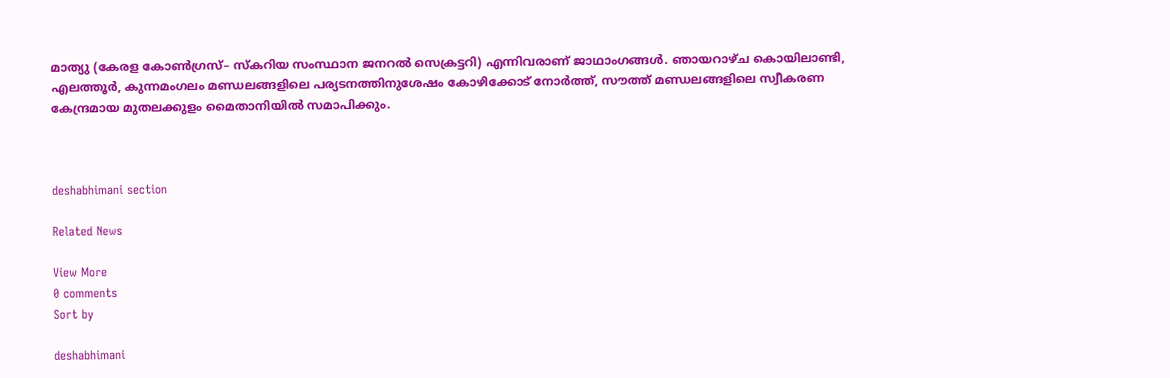മാത്യു (കേരള കോൺഗ്രസ്– സ്കറിയ സംസ്ഥാന ജനറൽ സെക്രട്ടറി) എന്നിവരാണ് ജാഥാംഗങ്ങൾ. ഞായറാഴ്ച കൊയിലാണ്ടി, എലത്തൂർ, കുന്നമംഗലം മണ്ഡലങ്ങളിലെ പര്യടനത്തിനുശേഷം കോഴിക്കോട്‌ നോർത്ത്‌, സ‍ൗത്ത്‌ മണ്ഡലങ്ങളിലെ സ്വീകരണ കേന്ദ്രമായ മുതലക്കുളം മൈതാനിയിൽ സമാപിക്കും.



deshabhimani section

Related News

View More
0 comments
Sort by

deshabhimani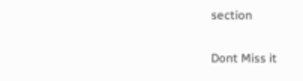section

Dont Miss it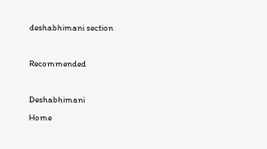deshabhimani section

Recommended

Deshabhimani
Home